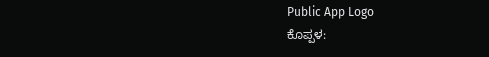Public App Logo
ಕೊಪ್ಪಳ: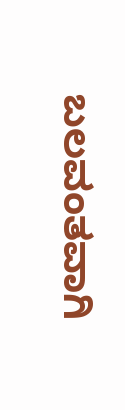ಬಲವಂತವಾಗಿ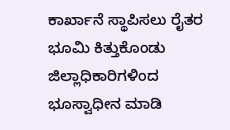ಕಾರ್ಖಾನೆ ಸ್ಥಾಪಿಸಲು ರೈತರ ಭೂಮಿ ಕಿತ್ತುಕೊಂಡು ಜಿಲ್ಲಾಧಿಕಾರಿಗಳಿಂದ ಭೂಸ್ವಾಧೀನ ಮಾಡಿ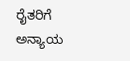ರೈತರಿಗೆ ಅನ್ಯಾಯ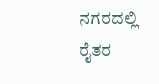ನಗರದಲ್ಲಿ ರೈತರ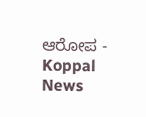ಆರೋಪ - Koppal News